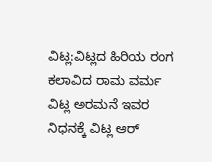ವಿಟ್ಲ:ವಿಟ್ಲದ ಹಿರಿಯ ರಂಗ ಕಲಾವಿದ ರಾಮ ವರ್ಮ ವಿಟ್ಲ ಅರಮನೆ ಇವರ ನಿಧನಕ್ಕೆ ವಿಟ್ಲ ಆರ್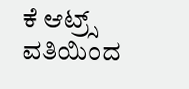ಕೆ ಆಟ್ರ್ಸ್ ವತಿಯಿಂದ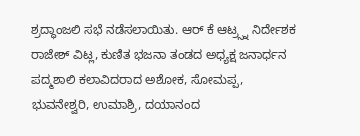ಶ್ರದ್ಧಾಂಜಲಿ ಸಭೆ ನಡೆಸಲಾಯಿತು. ಆರ್ ಕೆ ಆಟ್ರ್ಸ್ನ ನಿರ್ದೇಶಕ ರಾಜೇಶ್ ವಿಟ್ಲ, ಕುಣಿತ ಭಜನಾ ತಂಡದ ಅಧ್ಯಕ್ಷ ಜನಾರ್ಧನ ಪದ್ಮಶಾಲಿ ಕಲಾವಿದರಾದ ಅಶೋಕ, ಸೋಮಪ್ಪ, ಭುವನೇಶ್ವರಿ, ಉಮಾಶ್ರಿ, ದಯಾನಂದ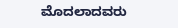ಮೊದಲಾದವರು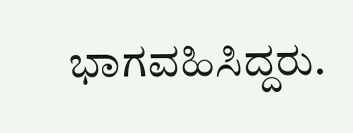ಭಾಗವಹಿಸಿದ್ದರು.